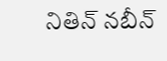నితిన్ నబీన్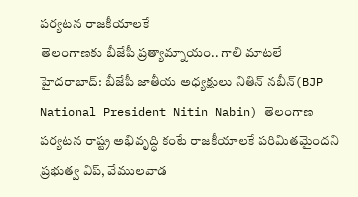పర్యటన రాజకీయాలకే
తెలంగాణకు బీజేపీ ప్రత్యామ్నాయం.. గాలి మాటలే
హైదరాబాద్: బీజేపీ జాతీయ అధ్యక్షులు నితిన్ నబీన్(BJP National President Nitin Nabin) తెలంగాణ పర్యటన రాష్ట్ర అభివృద్ధి కంటే రాజకీయాలకే పరిమితమైందని ప్రభుత్వ విప్, వేములవాడ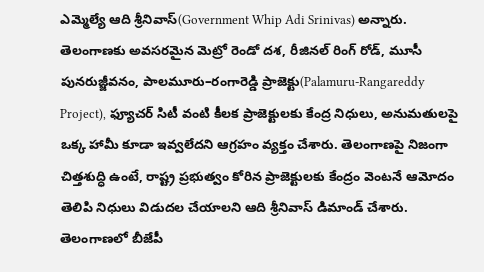ఎమ్మెల్యే ఆది శ్రీనివాస్(Government Whip Adi Srinivas) అన్నారు. తెలంగాణకు అవసరమైన మెట్రో రెండో దశ, రీజినల్ రింగ్ రోడ్, మూసీ పునరుజ్జీవనం, పాలమూరు–రంగారెడ్డి ప్రాజెక్టు(Palamuru-Rangareddy Project), ఫ్యూచర్ సిటీ వంటి కీలక ప్రాజెక్టులకు కేంద్ర నిధులు, అనుమతులపై ఒక్క హామీ కూడా ఇవ్వలేదని ఆగ్రహం వ్యక్తం చేశారు. తెలంగాణపై నిజంగా చిత్తశుద్ధి ఉంటే, రాష్ట్ర ప్రభుత్వం కోరిన ప్రాజెక్టులకు కేంద్రం వెంటనే ఆమోదం తెలిపి నిధులు విడుదల చేయాలని ఆది శ్రీనివాస్ డిమాండ్ చేశారు. తెలంగాణలో బీజేపీ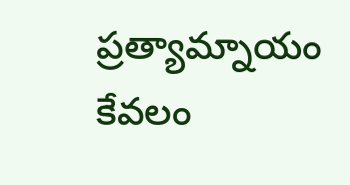ప్రత్యామ్నాయం కేవలం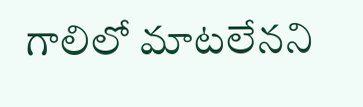గాలిలో మాటలేనని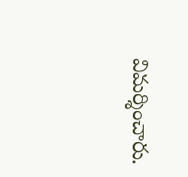విమర్శించారు.